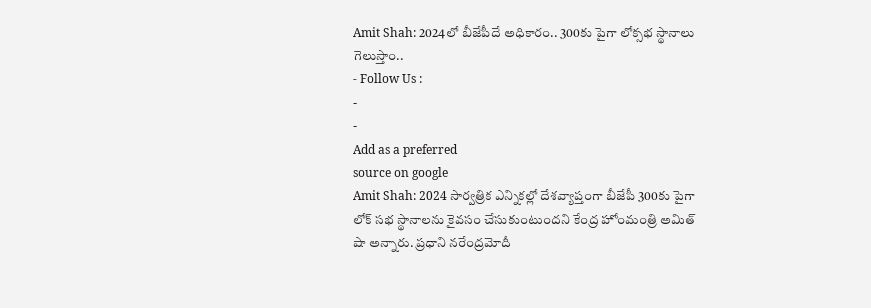Amit Shah: 2024లో బీజేపీదే అధికారం.. 300కు పైగా లోక్సభ స్థానాలు గెలుస్తాం..
- Follow Us :
-
-
Add as a preferred
source on google
Amit Shah: 2024 సార్వత్రిక ఎన్నికల్లో దేశవ్యాప్తంగా బీజేపీ 300కు పైగా లోక్ సభ స్థానాలను కైవసం చేసుకుంటుందని కేంద్ర హోంమంత్రి అమిత్ షా అన్నారు. ప్రధాని నరేంద్రమోదీ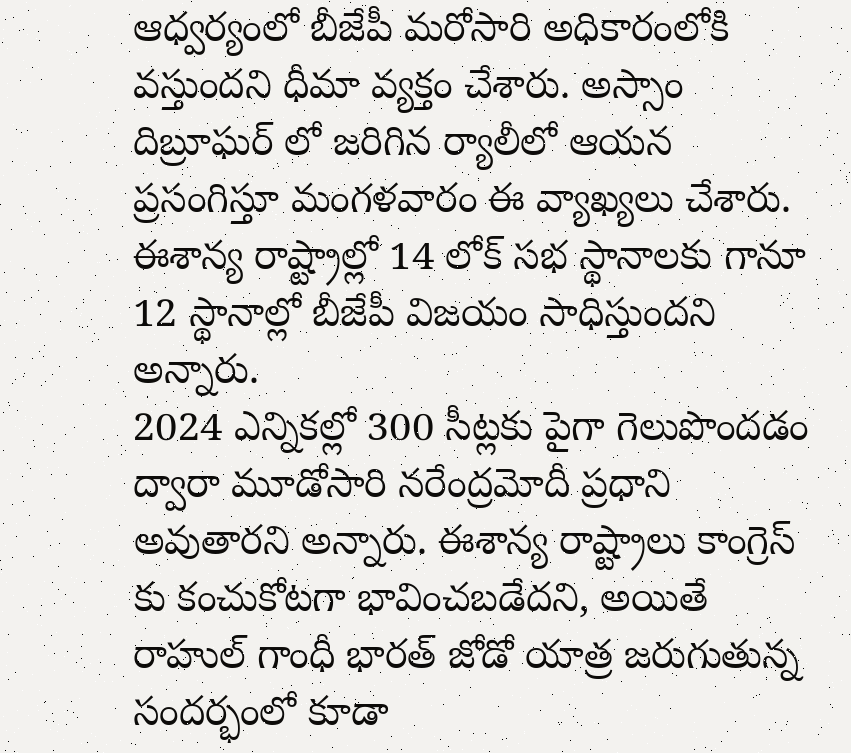ఆధ్వర్యంలో బీజేపీ మరోసారి అధికారంలోకి వస్తుందని ధీమా వ్యక్తం చేశారు. అస్సాం దిబ్రూఘర్ లో జరిగిన ర్యాలీలో ఆయన ప్రసంగిస్తూ మంగళవారం ఈ వ్యాఖ్యలు చేశారు. ఈశాన్య రాష్ట్రాల్లో 14 లోక్ సభ స్థానాలకు గానూ 12 స్థానాల్లో బీజేపీ విజయం సాధిస్తుందని అన్నారు.
2024 ఎన్నికల్లో 300 సీట్లకు పైగా గెలుపొందడం ద్వారా మూడోసారి నరేంద్రమోదీ ప్రధాని అవుతారని అన్నారు. ఈశాన్య రాష్ట్రాలు కాంగ్రెస్ కు కంచుకోటగా భావించబడేదని, అయితే రాహుల్ గాంధీ భారత్ జోడో యాత్ర జరుగుతున్న సందర్భంలో కూడా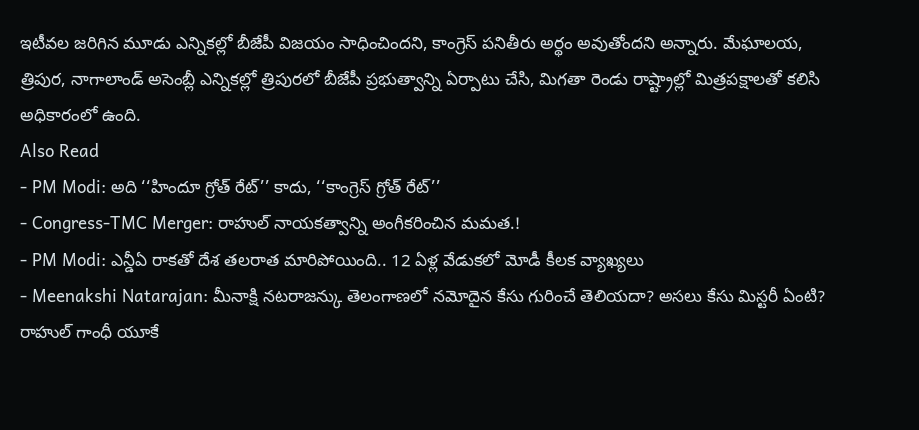ఇటీవల జరిగిన మూడు ఎన్నికల్లో బీజేపీ విజయం సాధించిందని, కాంగ్రెస్ పనితీరు అర్థం అవుతోందని అన్నారు. మేఘాలయ, త్రిపుర, నాగాలాండ్ అసెంబ్లీ ఎన్నికల్లో త్రిపురలో బీజేపీ ప్రభుత్వాన్ని ఏర్పాటు చేసి, మిగతా రెండు రాష్ట్రాల్లో మిత్రపక్షాలతో కలిసి అధికారంలో ఉంది.
Also Read
- PM Modi: అది ‘‘హిందూ గ్రోత్ రేట్’’ కాదు, ‘‘కాంగ్రెస్ గ్రోత్ రేట్’’
- Congress-TMC Merger: రాహుల్ నాయకత్వాన్ని అంగీకరించిన మమత.!
- PM Modi: ఎన్డీఏ రాకతో దేశ తలరాత మారిపోయింది.. 12 ఏళ్ల వేడుకలో మోడీ కీలక వ్యాఖ్యలు
- Meenakshi Natarajan: మీనాక్షి నటరాజన్కు తెలంగాణలో నమోదైన కేసు గురించే తెలియదా? అసలు కేసు మిస్టరీ ఏంటి?
రాహుల్ గాంధీ యూకే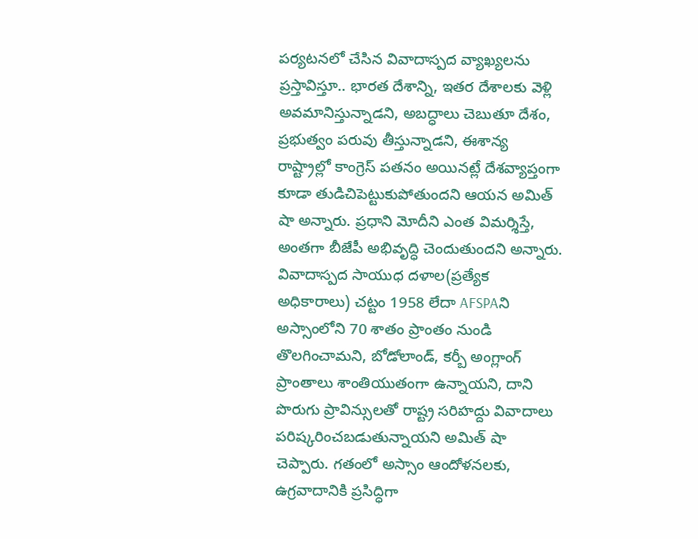పర్యటనలో చేసిన వివాదాస్పద వ్యాఖ్యలను ప్రస్తావిస్తూ.. భారత దేశాన్ని, ఇతర దేశాలకు వెళ్లి అవమానిస్తున్నాడని, అబద్ధాలు చెబుతూ దేశం, ప్రభుత్వం పరువు తీస్తున్నాడని, ఈశాన్య రాష్ట్రాల్లో కాంగ్రెస్ పతనం అయినట్లే దేశవ్యాప్తంగా కూడా తుడిచిపెట్టుకుపోతుందని ఆయన అమిత్ షా అన్నారు. ప్రధాని మోదీని ఎంత విమర్శిస్తే, అంతగా బీజేపీ అభివృద్ధి చెందుతుందని అన్నారు.
వివాదాస్పద సాయుధ దళాల(ప్రత్యేక అధికారాలు) చట్టం 1958 లేదా AFSPAని అస్సాంలోని 70 శాతం ప్రాంతం నుండి తొలగించామని, బోడోలాండ్, కర్బీ అంగ్లాంగ్ ప్రాంతాలు శాంతియుతంగా ఉన్నాయని, దాని పొరుగు ప్రావిన్సులతో రాష్ట్ర సరిహద్దు వివాదాలు పరిష్కరించబడుతున్నాయని అమిత్ షా చెప్పారు. గతంలో అస్సాం ఆందోళనలకు, ఉగ్రవాదానికి ప్రసిద్ధిగా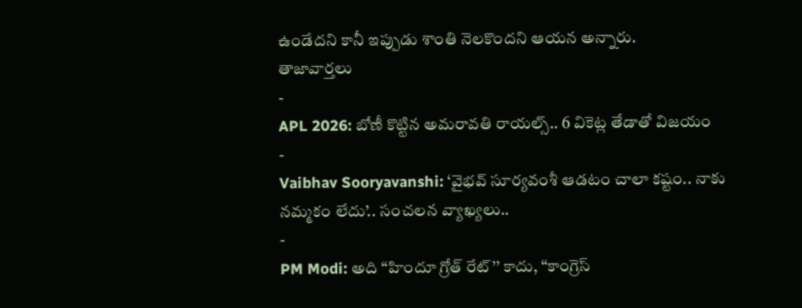ఉండేదని కానీ ఇప్పుడు శాంతి నెలకొందని ఆయన అన్నారు.
తాజావార్తలు
-
APL 2026: బోణీ కొట్టిన అమరావతి రాయల్స్.. 6 వికెట్ల తేడాతో విజయం
-
Vaibhav Sooryavanshi: ‘వైభవ్ సూర్యవంశీ ఆడటం చాలా కష్టం.. నాకు నమ్మకం లేదు’.. సంచలన వ్యాఖ్యలు..
-
PM Modi: అది ‘‘హిందూ గ్రోత్ రేట్’’ కాదు, ‘‘కాంగ్రెస్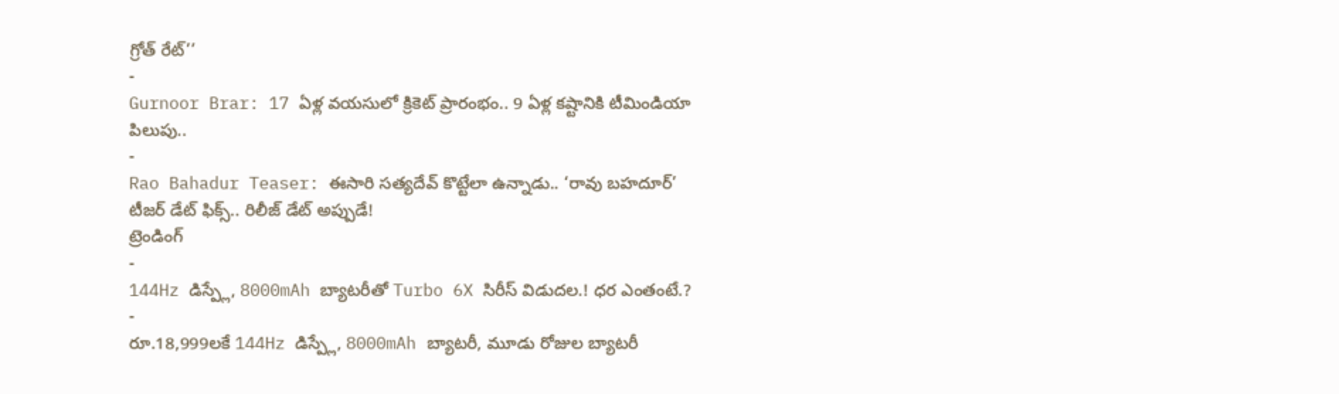గ్రోత్ రేట్’’
-
Gurnoor Brar: 17 ఏళ్ల వయసులో క్రికెట్ ప్రారంభం.. 9 ఏళ్ల కష్టానికి టీమిండియా పిలుపు..
-
Rao Bahadur Teaser: ఈసారి సత్యదేవ్ కొట్టేలా ఉన్నాడు.. ‘రావు బహదూర్’ టీజర్ డేట్ ఫిక్స్.. రిలీజ్ డేట్ అప్పుడే!
ట్రెండింగ్
-
144Hz డిస్ప్లే, 8000mAh బ్యాటరీతో Turbo 6X సిరీస్ విడుదల.! ధర ఎంతంటే.?
-
రూ.18,999లకే 144Hz డిస్ప్లే, 8000mAh బ్యాటరీ, మూడు రోజుల బ్యాటరీ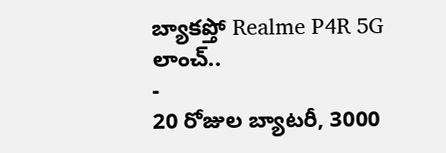బ్యాకప్తో Realme P4R 5G లాంచ్..
-
20 రోజుల బ్యాటరీ, 3000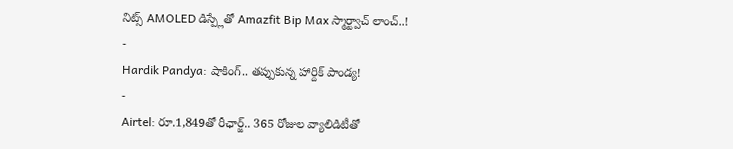నిట్స్ AMOLED డిస్ప్లేతో Amazfit Bip Max స్మార్ట్వాచ్ లాంచ్..!
-
Hardik Pandya: షాకింగ్.. తప్పుకున్న హార్దిక్ పాండ్య!
-
Airtel: రూ.1,849తో రీఛార్జ్.. 365 రోజుల వ్యాలిడిటీతో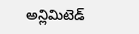అన్లిమిటెడ్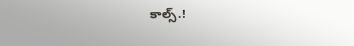కాల్స్.!